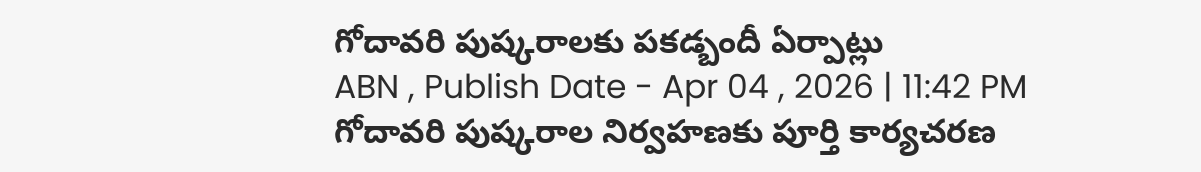గోదావరి పుష్కరాలకు పకడ్బందీ ఏర్పాట్లు
ABN , Publish Date - Apr 04 , 2026 | 11:42 PM
గోదావరి పుష్కరాల నిర్వహణకు పూర్తి కార్యచరణ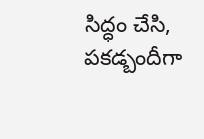సిద్ధం చేసి, పకడ్బందీగా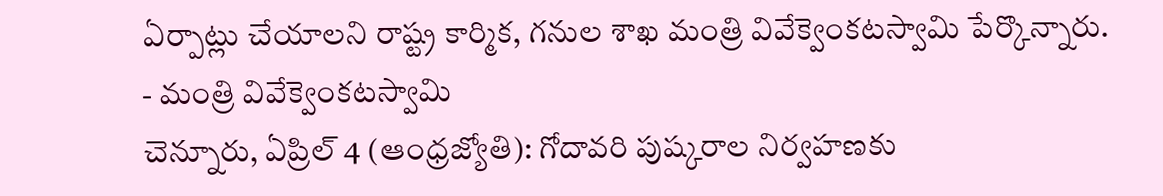ఏర్పాట్లు చేయాలని రాష్ట్ర కార్మిక, గనుల శాఖ మంత్రి వివేక్వెంకటస్వామి పేర్కొన్నారు.
- మంత్రి వివేక్వెంకటస్వామి
చెన్నూరు, ఏప్రిల్ 4 (ఆంధ్రజ్యోతి): గోదావరి పుష్కరాల నిర్వహణకు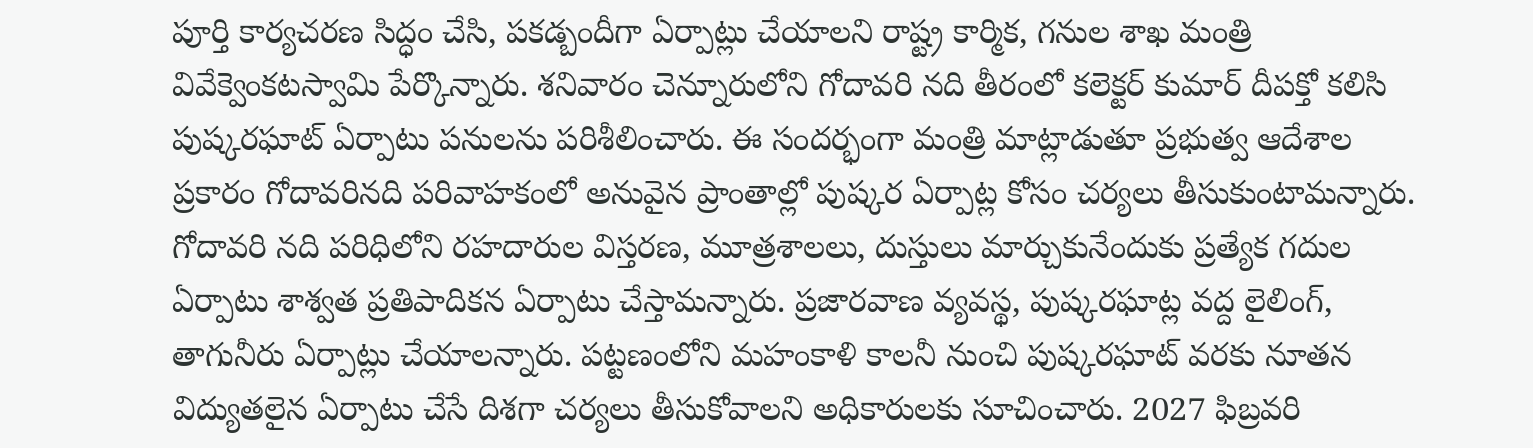పూర్తి కార్యచరణ సిద్ధం చేసి, పకడ్బందీగా ఏర్పాట్లు చేయాలని రాష్ట్ర కార్మిక, గనుల శాఖ మంత్రి వివేక్వెంకటస్వామి పేర్కొన్నారు. శనివారం చెన్నూరులోని గోదావరి నది తీరంలో కలెక్టర్ కుమార్ దీపక్తో కలిసి పుష్కరఘాట్ ఏర్పాటు పనులను పరిశీలించారు. ఈ సందర్భంగా మంత్రి మాట్లాడుతూ ప్రభుత్వ ఆదేశాల ప్రకారం గోదావరినది పరివాహకంలో అనువైన ప్రాంతాల్లో పుష్కర ఏర్పాట్ల కోసం చర్యలు తీసుకుంటామన్నారు. గోదావరి నది పరిధిలోని రహదారుల విస్తరణ, మూత్రశాలలు, దుస్తులు మార్చుకునేందుకు ప్రత్యేక గదుల ఏర్పాటు శాశ్వత ప్రతిపాదికన ఏర్పాటు చేస్తామన్నారు. ప్రజారవాణ వ్యవస్థ, పుష్కరఘాట్ల వద్ద లైలింగ్, తాగునీరు ఏర్పాట్లు చేయాలన్నారు. పట్టణంలోని మహంకాళి కాలనీ నుంచి పుష్కరఘాట్ వరకు నూతన విద్యుతలైన ఏర్పాటు చేసే దిశగా చర్యలు తీసుకోవాలని అధికారులకు సూచించారు. 2027 ఫిబ్రవరి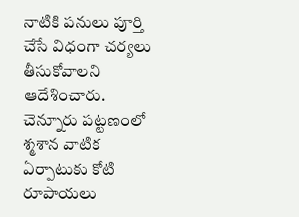నాటికి పనులు పూర్తి చేసే విధంగా చర్యలు తీసుకోవాలని ఆదేశించారు. చెన్నూరు పట్టణంలో శ్మశాన వాటిక ఏర్పాటుకు కోటి రూపాయలు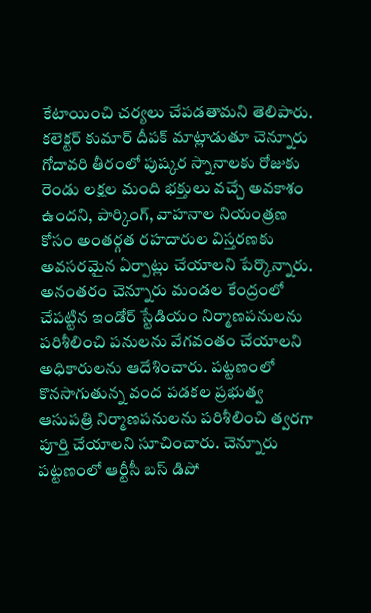కేటాయించి చర్యలు చేపడతామని తెలిపారు.
కలెక్టర్ కుమార్ దీపక్ మాట్లాడుతూ చెన్నూరు గోదావరి తీరంలో పుష్కర స్నానాలకు రోజుకు రెండు లక్షల మంది భక్తులు వచ్చే అవకాశం ఉందని, పార్కింగ్, వాహనాల నియంత్రణ కోసం అంతర్గత రహదారుల విస్తరణకు అవసరమైన ఏర్పాట్లు చేయాలని పేర్కొన్నారు. అనంతరం చెన్నూరు మండల కేంద్రంలో చేపట్టిన ఇండోర్ స్టేడియం నిర్మాణపనులను పరిశీలించి పనులను వేగవంతం చేయాలని అధికారులను ఆదేశించారు. పట్టణంలో కొనసాగుతున్న వంద పడకల ప్రభుత్వ ఆసుపత్రి నిర్మాణపనులను పరిశీలించి త్వరగా పూర్తి చేయాలని సూచించారు. చెన్నూరు పట్టణంలో ఆర్టీసీ బస్ డిపో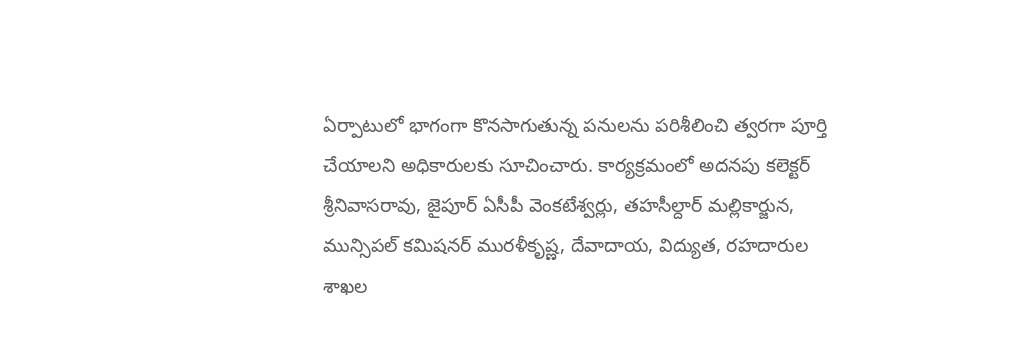ఏర్పాటులో భాగంగా కొనసాగుతున్న పనులను పరిశీలించి త్వరగా పూర్తి చేయాలని అధికారులకు సూచించారు. కార్యక్రమంలో అదనపు కలెక్టర్ శ్రీనివాసరావు, జైపూర్ ఏసీపీ వెంకటేశ్వర్లు, తహసీల్దార్ మల్లికార్జున, మున్సిపల్ కమిషనర్ మురళీకృష్ణ, దేవాదాయ, విద్యుత, రహదారుల శాఖల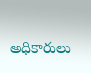అధికారులు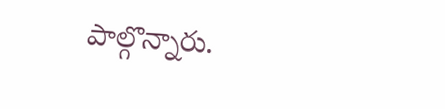పాల్గొన్నారు.